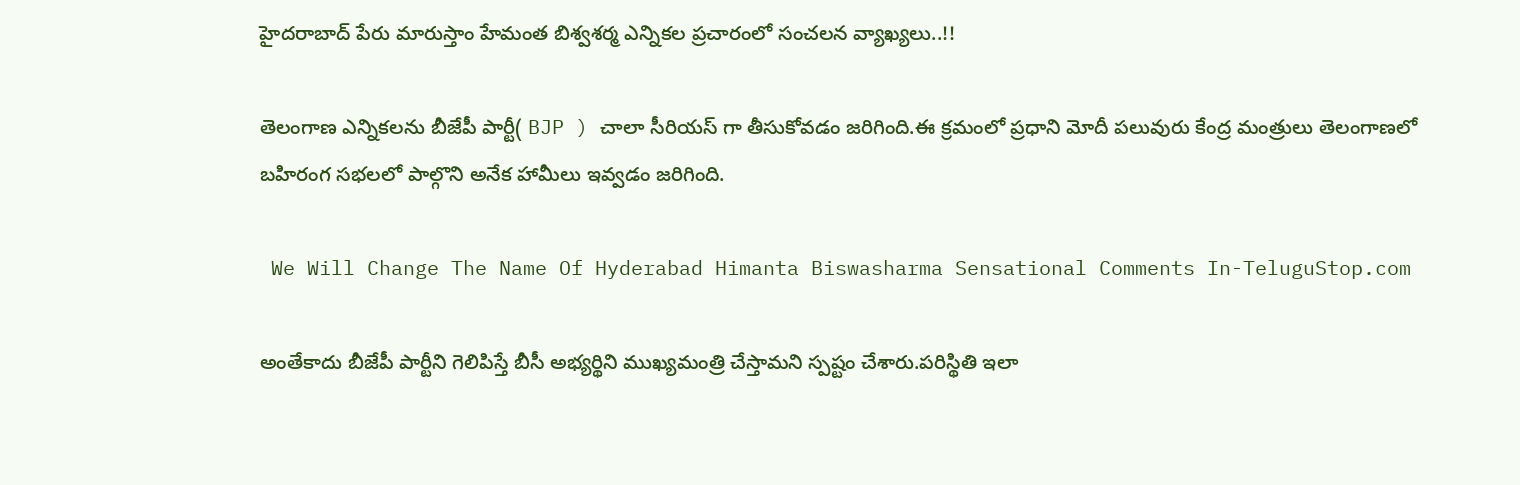హైదరాబాద్ పేరు మారుస్తాం హేమంత బిశ్వశర్మ ఎన్నికల ప్రచారంలో సంచలన వ్యాఖ్యలు..!!

తెలంగాణ ఎన్నికలను బీజేపీ పార్టీ( BJP ) చాలా సీరియస్ గా తీసుకోవడం జరిగింది.ఈ క్రమంలో ప్రధాని మోదీ పలువురు కేంద్ర మంత్రులు తెలంగాణలో బహిరంగ సభలలో పాల్గొని అనేక హామీలు ఇవ్వడం జరిగింది.

 We Will Change The Name Of Hyderabad Himanta Biswasharma Sensational Comments In-TeluguStop.com

అంతేకాదు బీజేపీ పార్టీని గెలిపిస్తే బీసీ అభ్యర్థిని ముఖ్యమంత్రి చేస్తామని స్పష్టం చేశారు.పరిస్థితి ఇలా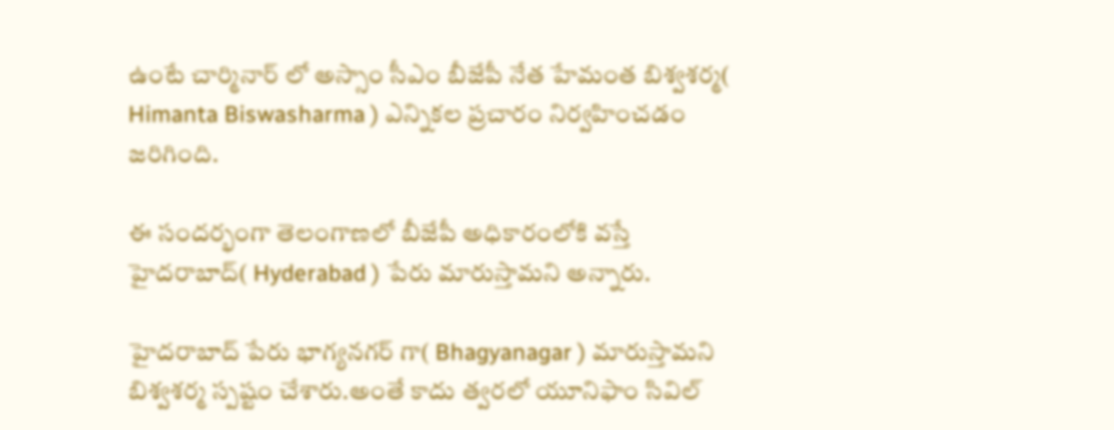ఉంటే చార్మినార్ లో అస్సాం సీఎం బీజేపీ నేత హేమంత బిశ్వశర్మ( Himanta Biswasharma ) ఎన్నికల ప్రచారం నిర్వహించడం జరిగింది.

ఈ సందర్భంగా తెలంగాణలో బీజేపీ అధికారంలోకి వస్తే హైదరాబాద్( Hyderabad ) పేరు మారుస్తామని అన్నారు.

హైదరాబాద్ పేరు భాగ్యనగర్ గా( Bhagyanagar ) మారుస్తామని బిశ్వశర్మ స్పష్టం చేశారు.అంతే కాదు త్వరలో యూనిఫాం సివిల్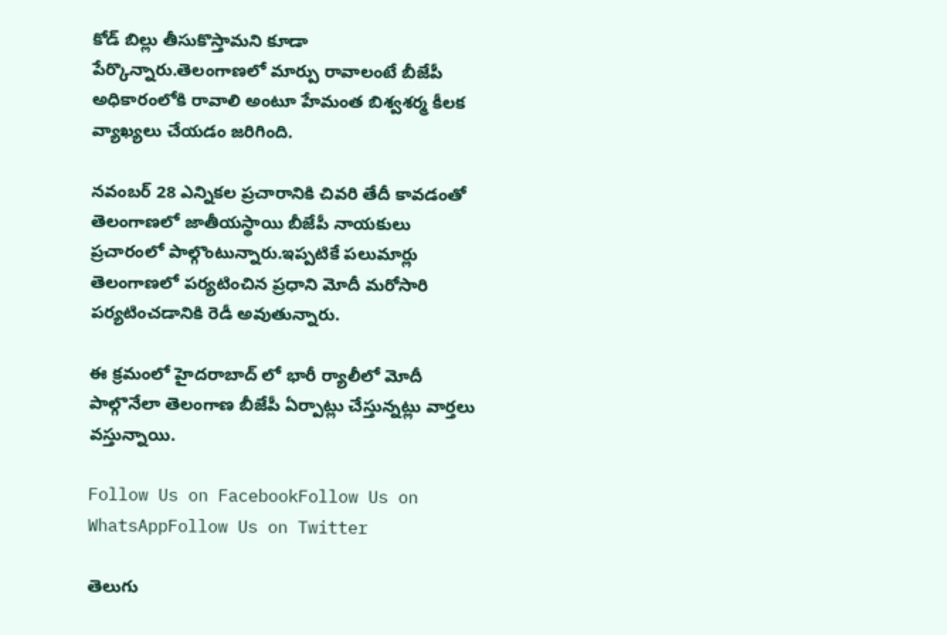కోడ్ బిల్లు తీసుకొస్తామని కూడా పేర్కొన్నారు.తెలంగాణలో మార్పు రావాలంటే బీజేపీ అధికారంలోకి రావాలి అంటూ హేమంత బిశ్వశర్మ కీలక వ్యాఖ్యలు చేయడం జరిగింది.

నవంబర్ 28 ఎన్నికల ప్రచారానికి చివరి తేదీ కావడంతో తెలంగాణలో జాతీయస్థాయి బీజేపీ నాయకులు ప్రచారంలో పాల్గొంటున్నారు.ఇప్పటికే పలుమార్లు తెలంగాణలో పర్యటించిన ప్రధాని మోదీ మరోసారి పర్యటించడానికి రెడీ అవుతున్నారు.

ఈ క్రమంలో హైదరాబాద్ లో భారీ ర్యాలీలో మోదీ పాల్గొనేలా తెలంగాణ బీజేపీ ఏర్పాట్లు చేస్తున్నట్లు వార్తలు వస్తున్నాయి.

Follow Us on FacebookFollow Us on WhatsAppFollow Us on Twitter

తెలుగు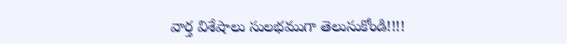వార్త విశేషాలు సులభముగా తెలుసుకోండి!!!!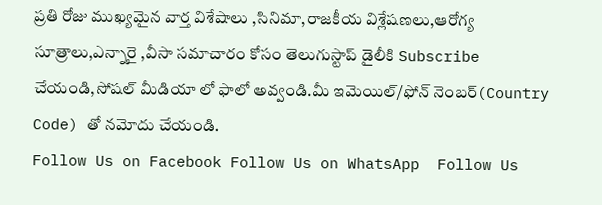ప్రతి రోజు ముఖ్యమైన వార్త విశేషాలు ,సినిమా,రాజకీయ విశ్లేషణలు,ఆరోగ్య సూత్రాలు,ఎన్నారై ,వీసా సమాచారం కోసం తెలుగుస్టాప్ డైలీకి Subscribe చేయండి,సోషల్ మీడియా లో ఫాలో అవ్వండి.మీ ఇమెయిల్/ఫోన్ నెంబర్(Country Code) తో నమోదు చేయండి.
Follow Us on Facebook Follow Us on WhatsApp  Follow Us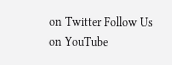on Twitter Follow Us on YouTube